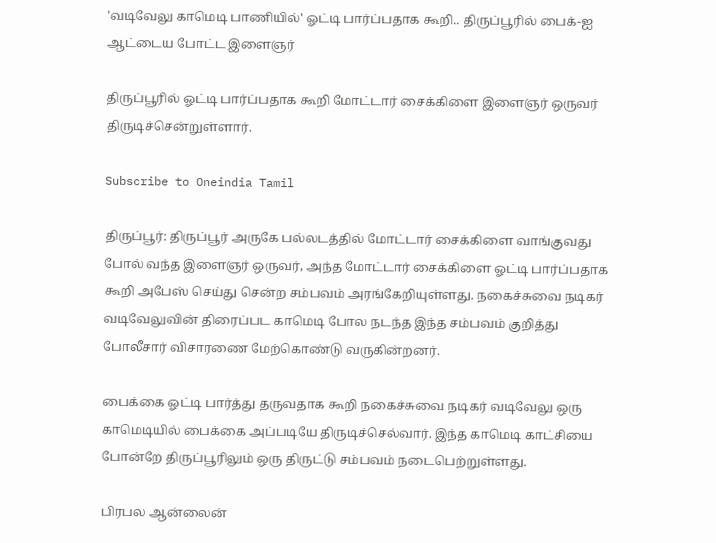'வடிவேலு காமெடி பாணியில்' ஓட்டி பார்ப்பதாக கூறி.. திருப்பூரில் பைக்-ஐ ஆட்டைய போட்ட இளைஞர்

திருப்பூரில் ஓட்டி பார்ப்பதாக கூறி மோட்டார் சைக்கிளை இளைஞர் ஒருவர் திருடிச்சென்றுள்ளார்.

Subscribe to Oneindia Tamil

திருப்பூர்: திருப்பூர் அருகே பல்லடத்தில் மோட்டார் சைக்கிளை வாங்குவது போல் வந்த இளைஞர் ஒருவர், அந்த மோட்டார் சைக்கிளை ஓட்டி பார்ப்பதாக கூறி அபேஸ் செய்து சென்ற சம்பவம் அரங்கேறியுள்ளது. நகைச்சுவை நடிகர் வடிவேலுவின் திரைப்பட காமெடி போல நடந்த இந்த சம்பவம் குறித்து போலீசார் விசாரணை மேற்கொண்டு வருகின்றனர்.

பைக்கை ஓட்டி பார்த்து தருவதாக கூறி நகைச்சுவை நடிகர் வடிவேலு ஒரு காமெடியில் பைக்கை அப்படியே திருடிச்செல்வார். இந்த காமெடி காட்சியை போன்றே திருப்பூரிலும் ஒரு திருட்டு சம்பவம் நடைபெற்றுள்ளது.

பிரபல ஆன்லைன்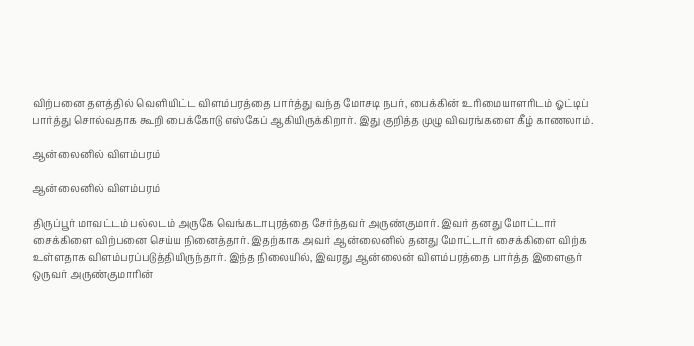விற்பனை தளத்தில் வெளியிட்ட விளம்பரத்தை பார்த்து வந்த மோசடி நபர், பைக்கின் உரிமையாளரிடம் ஓட்டிப் பார்த்து சொல்வதாக கூறி பைக்கோடு எஸ்கேப் ஆகியிருக்கிறார். இது குறித்த முழு விவரங்களை கீழ் காணலாம்.

ஆன்லைனில் விளம்பரம்

ஆன்லைனில் விளம்பரம்

திருப்பூர் மாவட்டம் பல்லடம் அருகே வெங்கடாபுரத்தை சேர்ந்தவர் அருண்குமார். இவர் தனது மோட்டார் சைக்கிளை விற்பனை செய்ய நினைத்தார். இதற்காக அவர் ஆன்லைனில் தனது மோட்டார் சைக்கிளை விற்க உள்ளதாக விளம்பரப்படுத்தியிருந்தார். இந்த நிலையில், இவரது ஆன்லைன் விளம்பரத்தை பார்த்த இளைஞர் ஒருவர் அருண்குமாரின்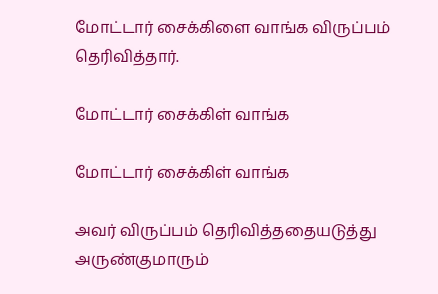மோட்டார் சைக்கிளை வாங்க விருப்பம் தெரிவித்தார்.

மோட்டார் சைக்கிள் வாங்க

மோட்டார் சைக்கிள் வாங்க

அவர் விருப்பம் தெரிவித்ததையடுத்து அருண்குமாரும்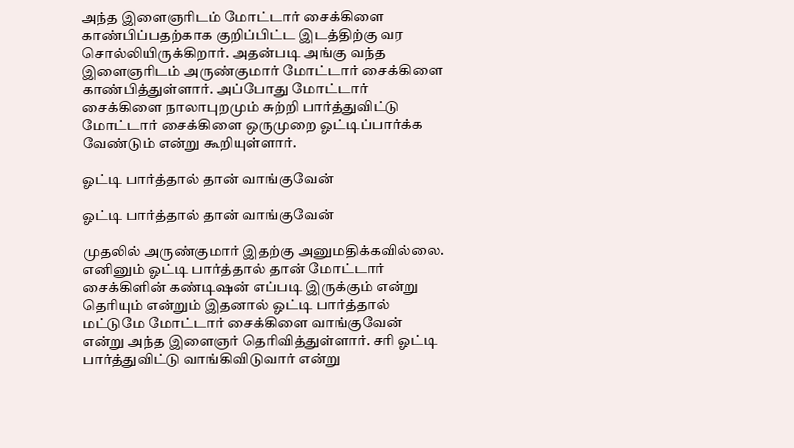அந்த இளைஞரிடம் மோட்டார் சைக்கிளை காண்பிப்பதற்காக குறிப்பிட்ட இடத்திற்கு வர சொல்லியிருக்கிறார். அதன்படி அங்கு வந்த இளைஞரிடம் அருண்குமார் மோட்டார் சைக்கிளை காண்பித்துள்ளார். அப்போது மோட்டார் சைக்கிளை நாலாபுறமும் சுற்றி பார்த்துவிட்டு மோட்டார் சைக்கிளை ஒருமுறை ஓட்டிப்பார்க்க வேண்டும் என்று கூறியுள்ளார்.

ஓட்டி பார்த்தால் தான் வாங்குவேன்

ஓட்டி பார்த்தால் தான் வாங்குவேன்

முதலில் அருண்குமார் இதற்கு அனுமதிக்கவில்லை. எனினும் ஓட்டி பார்த்தால் தான் மோட்டார் சைக்கிளின் கண்டிஷன் எப்படி இருக்கும் என்று தெரியும் என்றும் இதனால் ஓட்டி பார்த்தால் மட்டுமே மோட்டார் சைக்கிளை வாங்குவேன் என்று அந்த இளைஞர் தெரிவித்துள்ளார். சரி ஓட்டி பார்த்துவிட்டு வாங்கிவிடுவார் என்று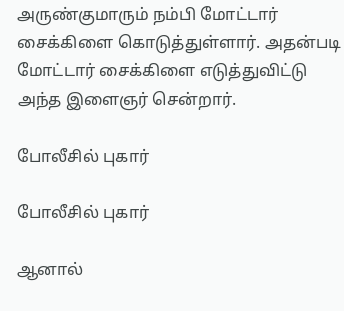அருண்குமாரும் நம்பி மோட்டார் சைக்கிளை கொடுத்துள்ளார். அதன்படி மோட்டார் சைக்கிளை எடுத்துவிட்டு அந்த இளைஞர் சென்றார்.

போலீசில் புகார்

போலீசில் புகார்

ஆனால்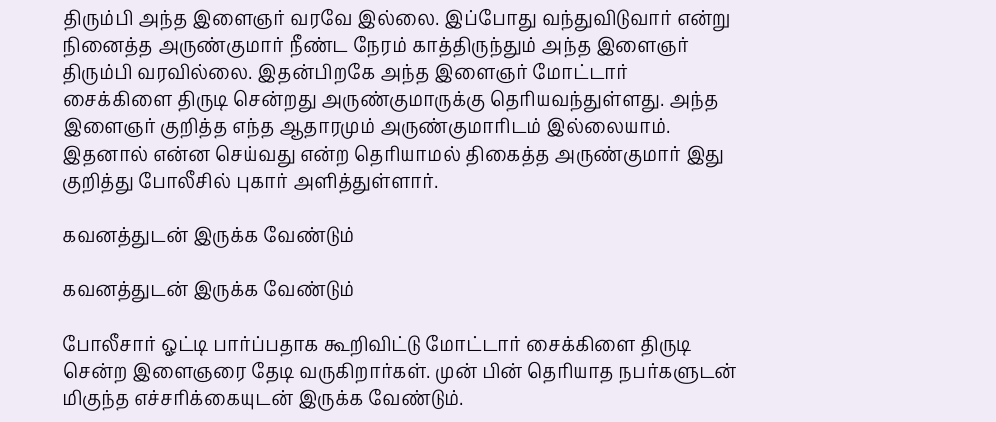திரும்பி அந்த இளைஞர் வரவே இல்லை. இப்போது வந்துவிடுவார் என்று நினைத்த அருண்குமார் நீண்ட நேரம் காத்திருந்தும் அந்த இளைஞர் திரும்பி வரவில்லை. இதன்பிறகே அந்த இளைஞர் மோட்டார் சைக்கிளை திருடி சென்றது அருண்குமாருக்கு தெரியவந்துள்ளது. அந்த இளைஞர் குறித்த எந்த ஆதாரமும் அருண்குமாரிடம் இல்லையாம். இதனால் என்ன செய்வது என்ற தெரியாமல் திகைத்த அருண்குமார் இது குறித்து போலீசில் புகார் அளித்துள்ளார்.

கவனத்துடன் இருக்க வேண்டும்

கவனத்துடன் இருக்க வேண்டும்

போலீசார் ஓட்டி பார்ப்பதாக கூறிவிட்டு மோட்டார் சைக்கிளை திருடி சென்ற இளைஞரை தேடி வருகிறார்கள். முன் பின் தெரியாத நபர்களுடன் மிகுந்த எச்சரிக்கையுடன் இருக்க வேண்டும்.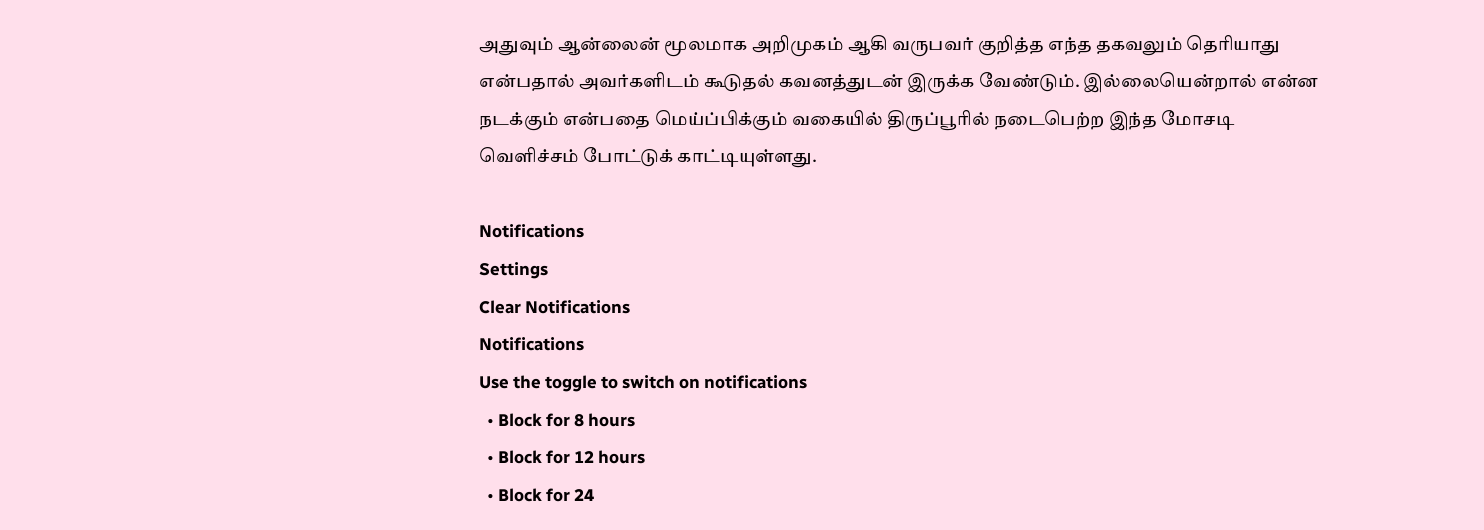அதுவும் ஆன்லைன் மூலமாக அறிமுகம் ஆகி வருபவர் குறித்த எந்த தகவலும் தெரியாது என்பதால் அவர்களிடம் கூடுதல் கவனத்துடன் இருக்க வேண்டும். இல்லையென்றால் என்ன நடக்கும் என்பதை மெய்ப்பிக்கும் வகையில் திருப்பூரில் நடைபெற்ற இந்த மோசடி வெளிச்சம் போட்டுக் காட்டியுள்ளது.

Notifications
Settings
Clear Notifications
Notifications
Use the toggle to switch on notifications
  • Block for 8 hours
  • Block for 12 hours
  • Block for 24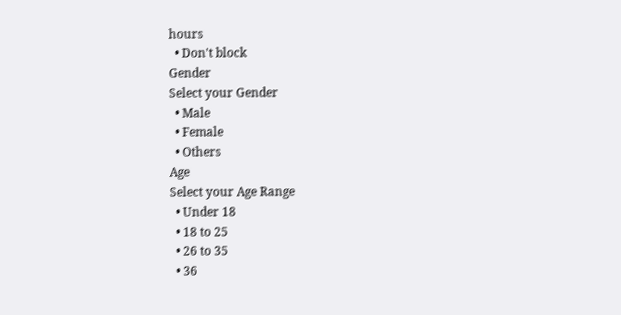hours
  • Don't block
Gender
Select your Gender
  • Male
  • Female
  • Others
Age
Select your Age Range
  • Under 18
  • 18 to 25
  • 26 to 35
  • 36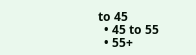to 45
  • 45 to 55
  • 55+